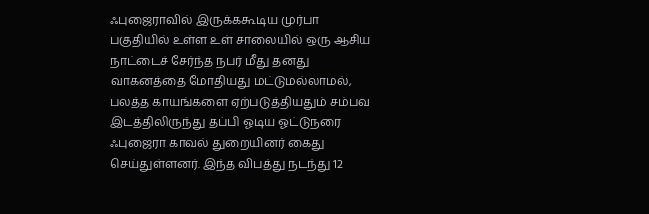ஃபுஜைராவில் இருக்ககூடிய முர்பா பகுதியில் உள்ள உள் சாலையில் ஒரு ஆசிய நாட்டைச் சேர்ந்த நபர் மீது தனது வாகனத்தை மோதியது மட்டுமல்லாமல், பலத்த காயங்களை ஏற்படுத்தியதும் சம்பவ இடத்திலிருந்து தப்பி ஓடிய ஓட்டுநரை ஃபுஜைரா காவல் துறையினர் கைது செய்துள்ளனர். இந்த விபத்து நடந்து 12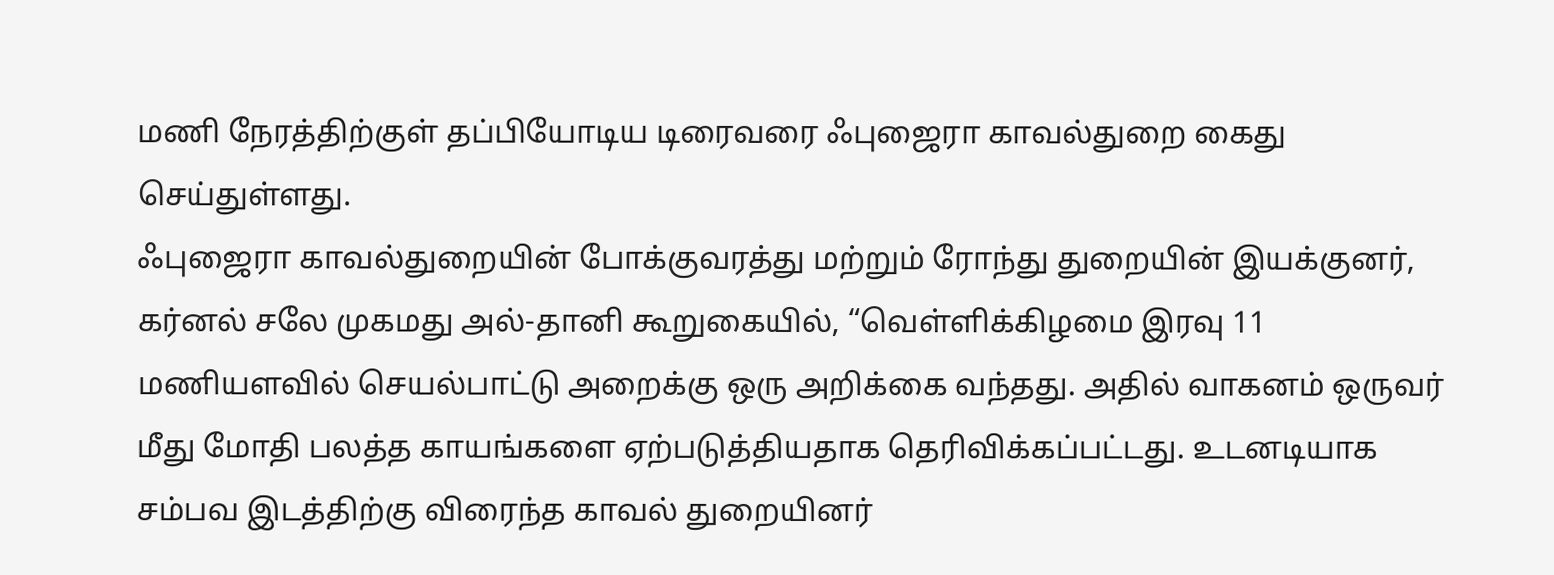மணி நேரத்திற்குள் தப்பியோடிய டிரைவரை ஃபுஜைரா காவல்துறை கைது செய்துள்ளது.
ஃபுஜைரா காவல்துறையின் போக்குவரத்து மற்றும் ரோந்து துறையின் இயக்குனர், கர்னல் சலே முகமது அல்-தானி கூறுகையில், “வெள்ளிக்கிழமை இரவு 11 மணியளவில் செயல்பாட்டு அறைக்கு ஒரு அறிக்கை வந்தது. அதில் வாகனம் ஒருவர் மீது மோதி பலத்த காயங்களை ஏற்படுத்தியதாக தெரிவிக்கப்பட்டது. உடனடியாக சம்பவ இடத்திற்கு விரைந்த காவல் துறையினர்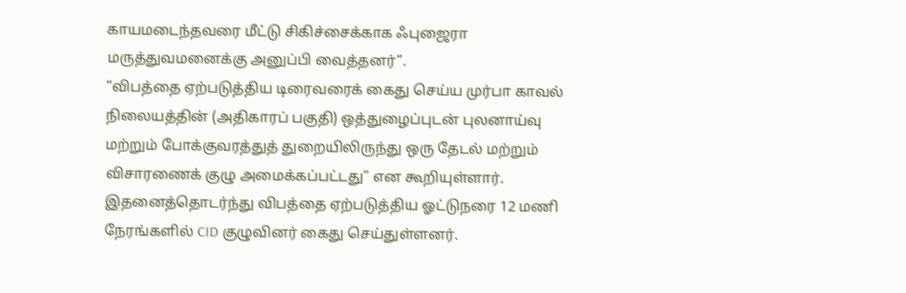காயமடைந்தவரை மீட்டு சிகிச்சைக்காக ஃபுஜைரா மருத்துவமனைக்கு அனுப்பி வைத்தனர்”.
“விபத்தை ஏற்படுத்திய டிரைவரைக் கைது செய்ய முர்பா காவல் நிலையத்தின் (அதிகாரப் பகுதி) ஒத்துழைப்புடன் புலனாய்வு மற்றும் போக்குவரத்துத் துறையிலிருந்து ஒரு தேடல் மற்றும் விசாரணைக் குழு அமைக்கப்பட்டது” என கூறியுள்ளார்.
இதனைத்தொடர்ந்து விபத்தை ஏற்படுத்திய ஓட்டுநரை 12 மணி நேரங்களில் CID குழுவினர் கைது செய்துள்ளனர்.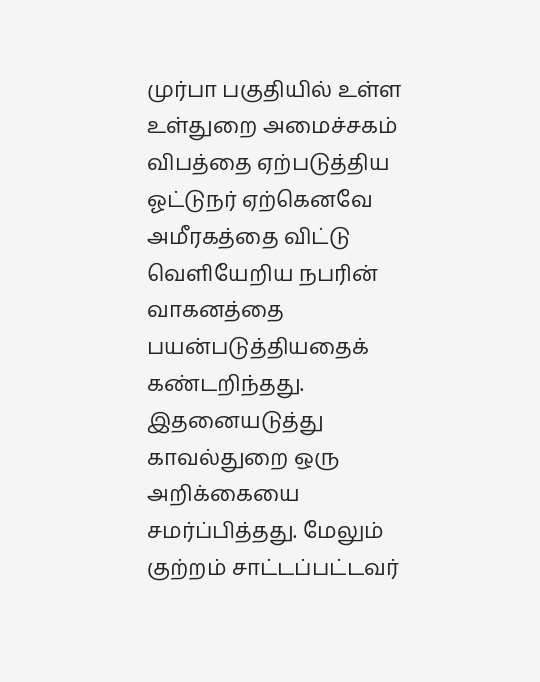முர்பா பகுதியில் உள்ள உள்துறை அமைச்சகம் விபத்தை ஏற்படுத்திய ஓட்டுநர் ஏற்கெனவே அமீரகத்தை விட்டு வெளியேறிய நபரின் வாகனத்தை பயன்படுத்தியதைக் கண்டறிந்தது.
இதனையடுத்து காவல்துறை ஒரு அறிக்கையை சமர்ப்பித்தது. மேலும் குற்றம் சாட்டப்பட்டவர்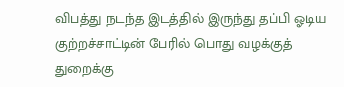விபத்து நடந்த இடத்தில் இருந்து தப்பி ஓடிய குற்றச்சாட்டின் பேரில் பொது வழக்குத் துறைக்கு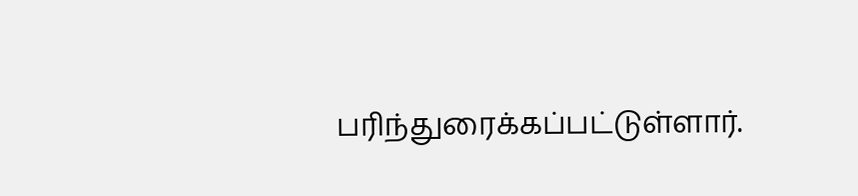பரிந்துரைக்கப்பட்டுள்ளார்.